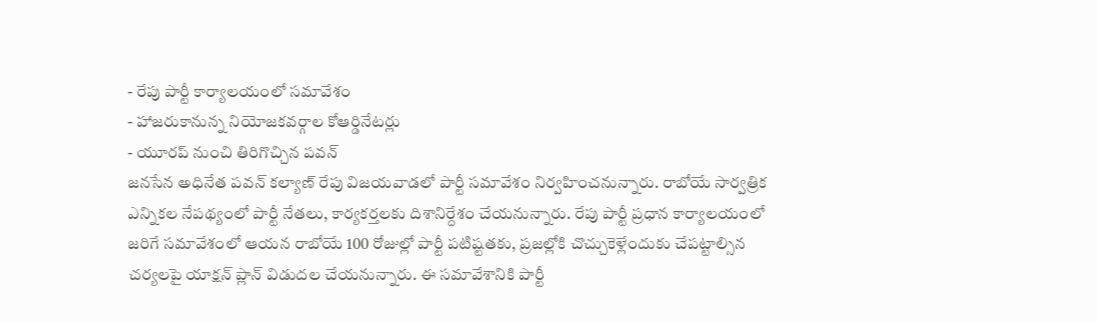- రేపు పార్టీ కార్యాలయంలో సమావేశం
- హాజరుకానున్న నియోజకవర్గాల కోఆర్డినేటర్లు
- యూరప్ నుంచి తిరిగొచ్చిన పవన్
జనసేన అధినేత పవన్ కల్యాణ్ రేపు విజయవాడలో పార్టీ సమావేశం నిర్వహించనున్నారు. రాబోయే సార్వత్రిక ఎన్నికల నేపథ్యంలో పార్టీ నేతలు, కార్యకర్తలకు దిశానిర్దేశం చేయనున్నారు. రేపు పార్టీ ప్రధాన కార్యాలయంలో జరిగే సమావేశంలో ఆయన రాబోయే 100 రోజుల్లో పార్టీ పటిష్టతకు, ప్రజల్లోకి చొచ్చుకెళ్లేందుకు చేపట్టాల్సిన చర్యలపై యాక్షన్ ప్లాన్ విడుదల చేయనున్నారు. ఈ సమావేశానికి పార్టీ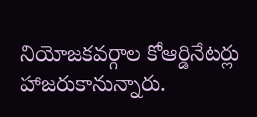నియోజకవర్గాల కోఆర్డినేటర్లు హాజరుకానున్నారు.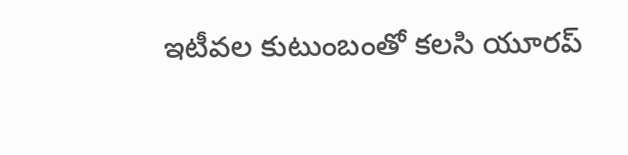ఇటీవల కుటుంబంతో కలసి యూరప్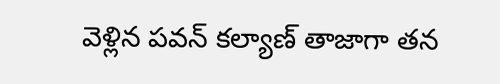వెళ్లిన పవన్ కల్యాణ్ తాజాగా తన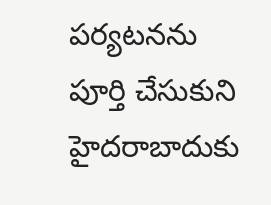పర్యటనను పూర్తి చేసుకుని హైదరాబాదుకు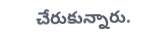చేరుకున్నారు.